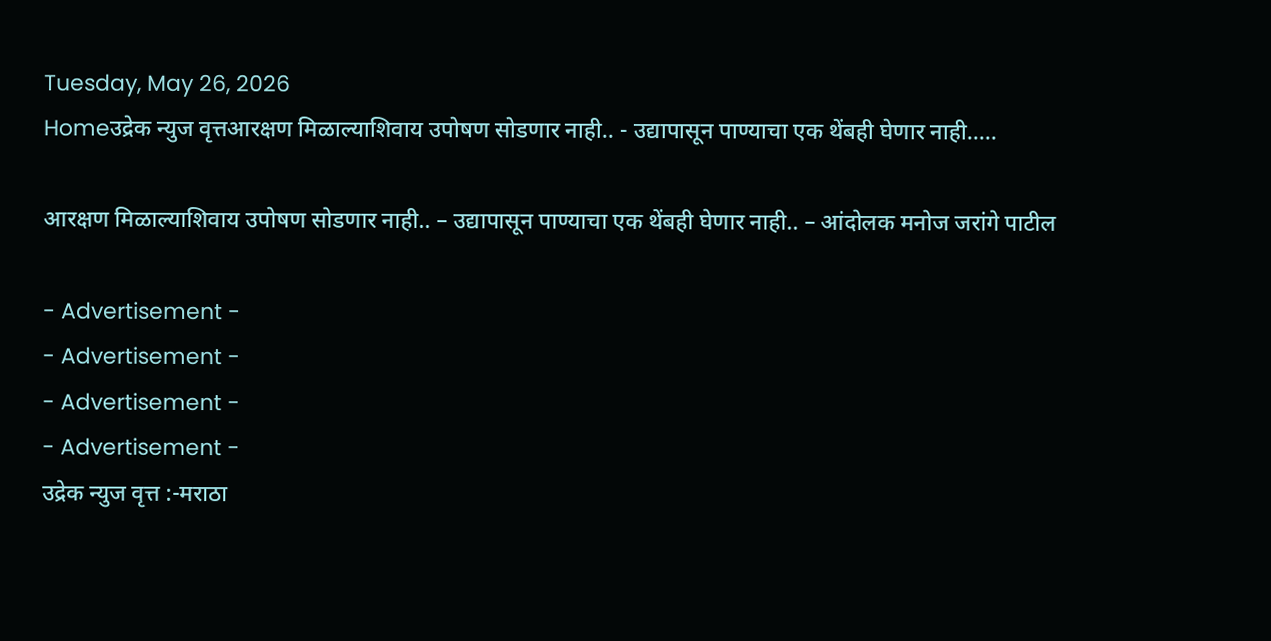Tuesday, May 26, 2026
Homeउद्रेक न्युज वृत्तआरक्षण मिळाल्याशिवाय उपोषण सोडणार नाही.. - उद्यापासून पाण्याचा एक थेंबही घेणार नाही.....

आरक्षण मिळाल्याशिवाय उपोषण सोडणार नाही.. – उद्यापासून पाण्याचा एक थेंबही घेणार नाही.. – आंदोलक मनोज जरांगे पाटील

- Advertisement -
- Advertisement -
- Advertisement -
- Advertisement -
उद्रेक न्युज वृत्त :-मराठा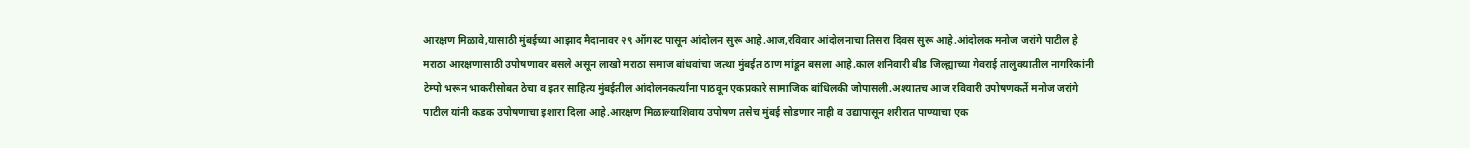आरक्षण मिळावे,यासाठी मुंबईच्या आझाद मैदानावर २९ ऑगस्ट पासून आंदोलन सुरू आहे.आज,रविवार आंदोलनाचा तिसरा दिवस सुरू आहे.आंदोलक मनोज जरांगे पाटील हे मराठा आरक्षणासाठी उपोषणावर बसले असून लाखो मराठा समाज बांधवांचा जत्था मुंबईत ठाण मांडून बसला आहे.काल शनिवारी बीड जिल्ह्याच्या गेवराई तालुक्यातील नागरिकांनी टेम्पो भरून भाकरीसोबत ठेचा व इतर साहित्य मुंबईतील आंदोलनकर्त्यांना पाठवून एकप्रकारे सामाजिक बांधिलकी जोपासली.अश्यातच आज रविवारी उपोषणकर्ते मनोज जरांगे पाटील यांनी कडक उपोषणाचा इशारा दिला आहे.आरक्षण मिळाल्याशिवाय उपोषण तसेच मुंबई सोडणार नाही व उद्यापासून शरीरात पाण्याचा एक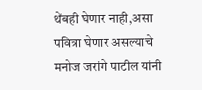थेंबही घेणार नाही,असा पवित्रा घेणार असल्याचे मनोज जरांगे पाटील यांनी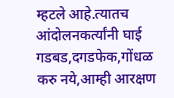म्हटले आहे.त्यातच आंदोलनकर्त्यांनी घाई गडबड,दगडफेक,गोंधळ करु नये,आम्ही आरक्षण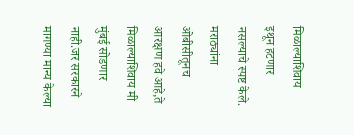मिळाल्याशिवाय इथून हटणार नसल्याचे स्पष्ट केले. मराठ्यांना ओबीसीतूनच आरक्षण हवे आहे,ते मिळाल्याशिवाय मी मुंबई सोडणार नाही.जर सरकारने मागण्या मान्य केल्या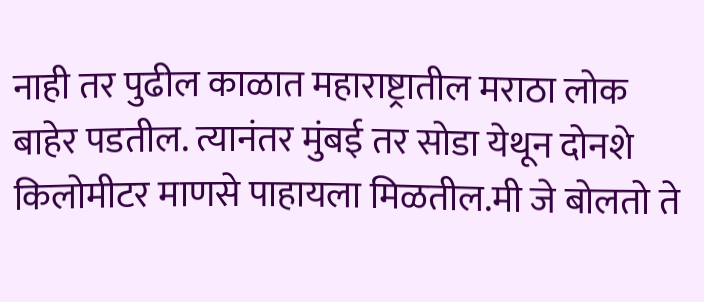नाही तर पुढील काळात महाराष्ट्रातील मराठा लोक बाहेर पडतील. त्यानंतर मुंबई तर सोडा येथून दोनशे किलोमीटर माणसे पाहायला मिळतील.मी जे बोलतो ते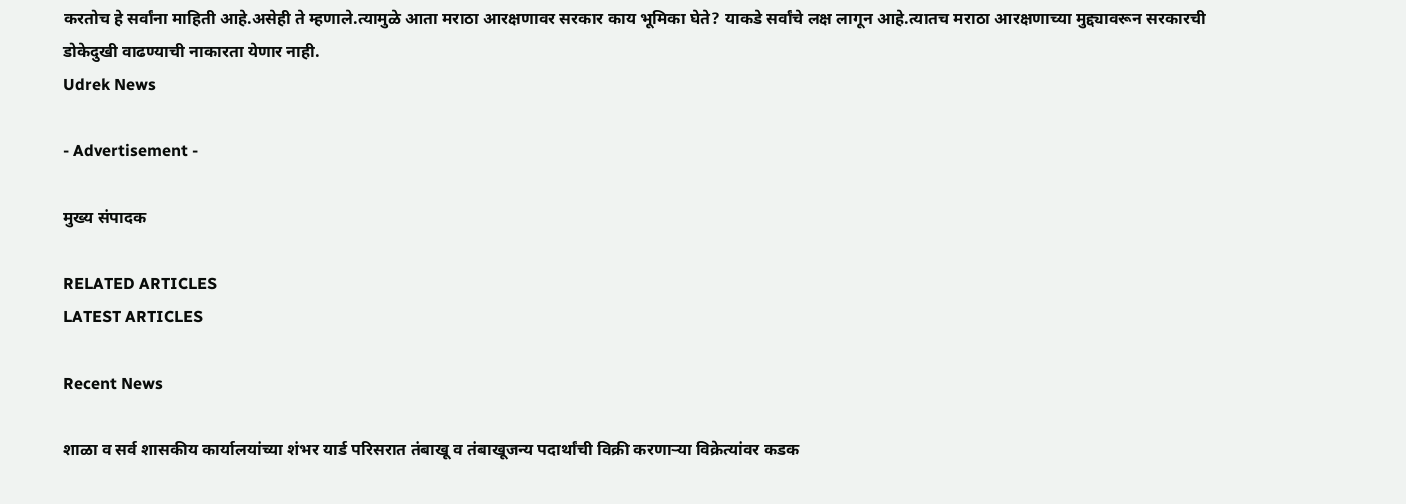करतोच हे सर्वांना माहिती आहे.असेही ते म्हणाले.त्यामुळे आता मराठा आरक्षणावर सरकार काय भूमिका घेते? याकडे सर्वांचे लक्ष लागून आहे.त्यातच मराठा आरक्षणाच्या मुद्द्यावरून सरकारची डोकेदुखी वाढण्याची नाकारता येणार नाही.
Udrek News

- Advertisement -

मुख्य संपादक

RELATED ARTICLES
LATEST ARTICLES

Recent News

शाळा व सर्व शासकीय कार्यालयांच्या शंभर यार्ड परिसरात तंबाखू व तंबाखूजन्य पदार्थांची विक्री करणाऱ्या विक्रेत्यांवर कडक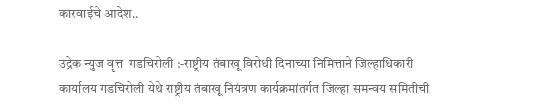कारवाईचे आदेश..

उद्रेक न्युज वृत्त  गडचिरोली :-राष्ट्रीय तंबाखू विरोधी दिनाच्या निमित्ताने जिल्हाधिकारी कार्यालय गडचिरोली येथे राष्ट्रीय तंबाखू नियंत्रण कार्यक्रमांतर्गत जिल्हा समन्वय समितीची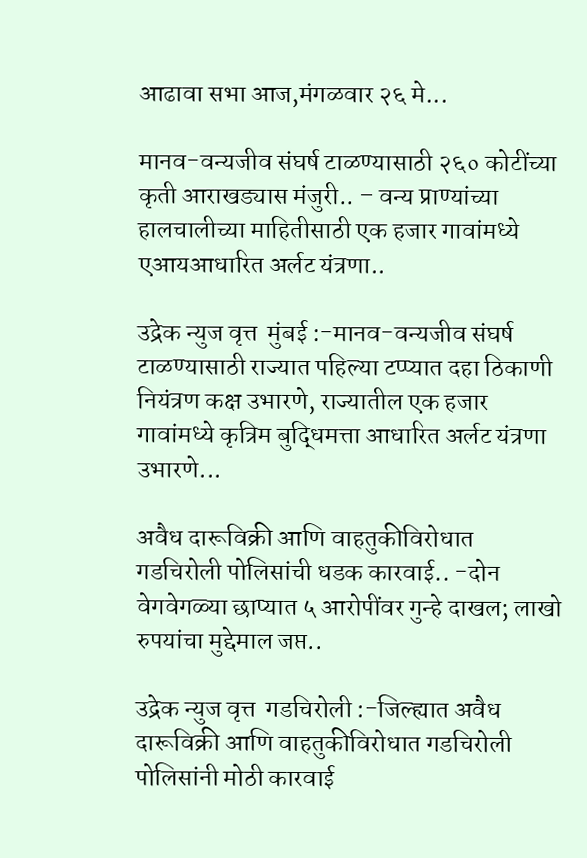आढावा सभा आज,मंगळवार २६ मे...

मानव-वन्यजीव संघर्ष टाळण्यासाठी २६० कोटींच्या कृती आराखड्यास मंजुरी.. – वन्य प्राण्यांच्या हालचालीच्या माहितीसाठी एक हजार गावांमध्ये एआयआधारित अर्लट यंत्रणा..

उद्रेक न्युज वृत्त  मुंबई :-मानव-वन्यजीव संघर्ष टाळण्यासाठी राज्यात पहिल्या टप्प्यात दहा ठिकाणी नियंत्रण कक्ष उभारणे, राज्यातील एक हजार गावांमध्ये कृत्रिम बुद्धिमत्ता आधारित अर्लट यंत्रणा उभारणे...

अवैध दारूविक्री आणि वाहतुकीविरोधात गडचिरोली पोलिसांची धडक कारवाई.. -दोन वेगवेगळ्या छाप्यात ५ आरोपींवर गुन्हे दाखल; लाखो रुपयांचा मुद्देमाल जप्त..

उद्रेक न्युज वृत्त  गडचिरोली :-जिल्ह्यात अवैध दारूविक्री आणि वाहतुकीविरोधात गडचिरोली पोलिसांनी मोठी कारवाई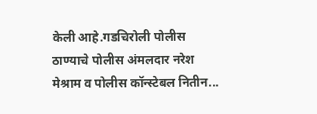केली आहे.गडचिरोली पोलीस ठाण्याचे पोलीस अंमलदार नरेश मेश्राम व पोलीस कॉन्स्टेबल नितीन...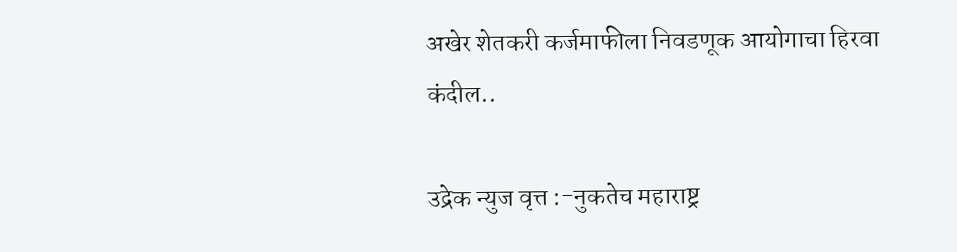अखेर शेतकरी कर्जमाफीला निवडणूक आयोगाचा हिरवा कंदील..

उद्रेक न्युज वृत्त :-नुकतेच महाराष्ट्र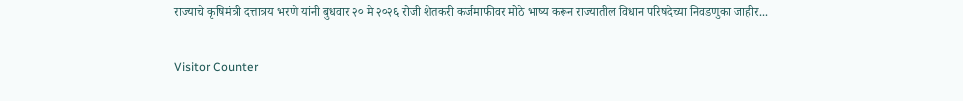राज्याचे कृषिमंत्री दत्तात्रय भरणे यांनी बुधवार २० मे २०२६ रोजी शेतकरी कर्जमाफीवर मोठे भाष्य करून राज्यातील विधान परिषदेच्या निवडणुका जाहीर...

Visitor Counter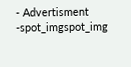- Advertisment -spot_imgspot_img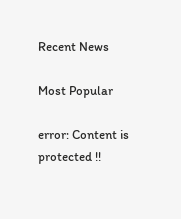Recent News

Most Popular

error: Content is protected !!